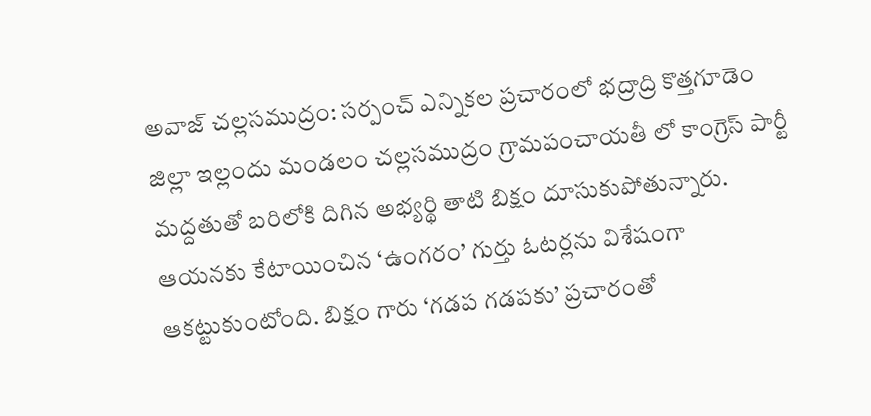అవాజ్ చల్లసముద్రం: సర్పంచ్ ఎన్నికల ప్రచారంలో భద్రాద్రి కొత్తగూడెం జిల్లా ఇల్లందు మండలం చల్లసముద్రం గ్రామపంచాయతీ లో కాంగ్రెస్ పార్టీ మద్దతుతో బరిలోకి దిగిన అభ్యర్థి తాటి బిక్షం దూసుకుపోతున్నారు. ఆయనకు కేటాయించిన ‘ఉంగరం’ గుర్తు ఓటర్లను విశేషంగా ఆకట్టుకుంటోంది. బిక్షం గారు ‘గడప గడపకు’ ప్రచారంతో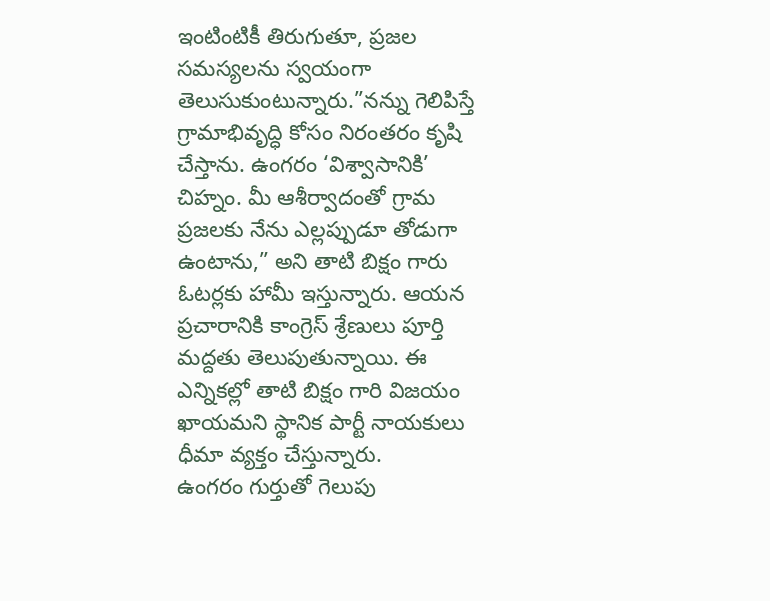ఇంటింటికీ తిరుగుతూ, ప్రజల సమస్యలను స్వయంగా తెలుసుకుంటున్నారు.”నన్ను గెలిపిస్తే గ్రామాభివృద్ధి కోసం నిరంతరం కృషి చేస్తాను. ఉంగరం ‘విశ్వాసానికి’ చిహ్నం. మీ ఆశీర్వాదంతో గ్రామ ప్రజలకు నేను ఎల్లప్పుడూ తోడుగా ఉంటాను,” అని తాటి బిక్షం గారు ఓటర్లకు హామీ ఇస్తున్నారు. ఆయన ప్రచారానికి కాంగ్రెస్ శ్రేణులు పూర్తి మద్దతు తెలుపుతున్నాయి. ఈ ఎన్నికల్లో తాటి బిక్షం గారి విజయం ఖాయమని స్థానిక పార్టీ నాయకులు ధీమా వ్యక్తం చేస్తున్నారు.
ఉంగరం గుర్తుతో గెలుపు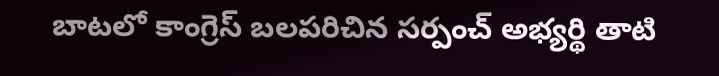బాటలో కాంగ్రెస్ బలపరిచిన సర్పంచ్ అభ్యర్థి తాటి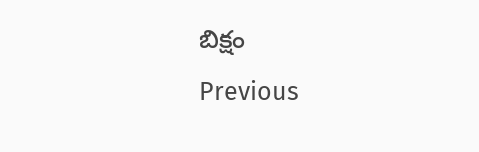బిక్షం
Previous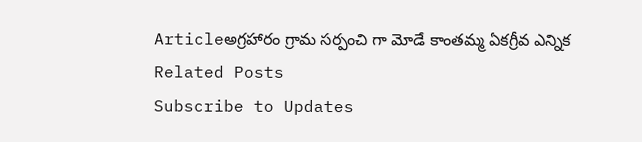Articleఅగ్రహారం గ్రామ సర్పంచి గా మోడే కాంతమ్మ ఏకగ్రీవ ఎన్నిక
Related Posts
Subscribe to Updates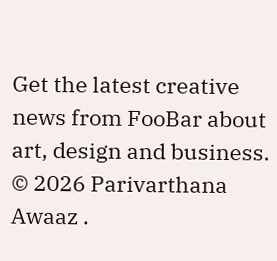Get the latest creative news from FooBar about art, design and business.
© 2026 Parivarthana Awaaz .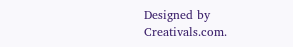Designed by Creativals.com.